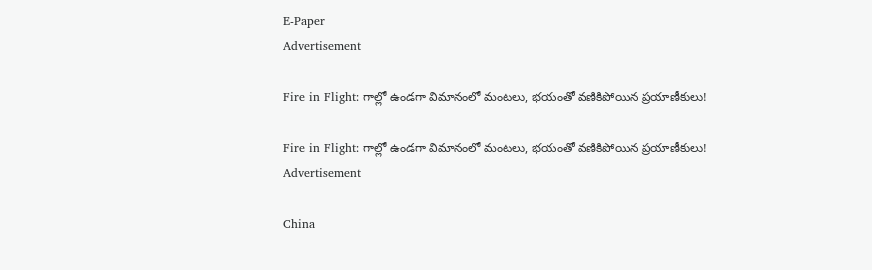E-Paper
Advertisement

Fire in Flight: గాల్లో ఉండగా విమానంలో మంటలు, భయంతో వణికిపోయిన ప్రయాణీకులు!

Fire in Flight: గాల్లో ఉండగా విమానంలో మంటలు, భయంతో వణికిపోయిన ప్రయాణీకులు!
Advertisement

China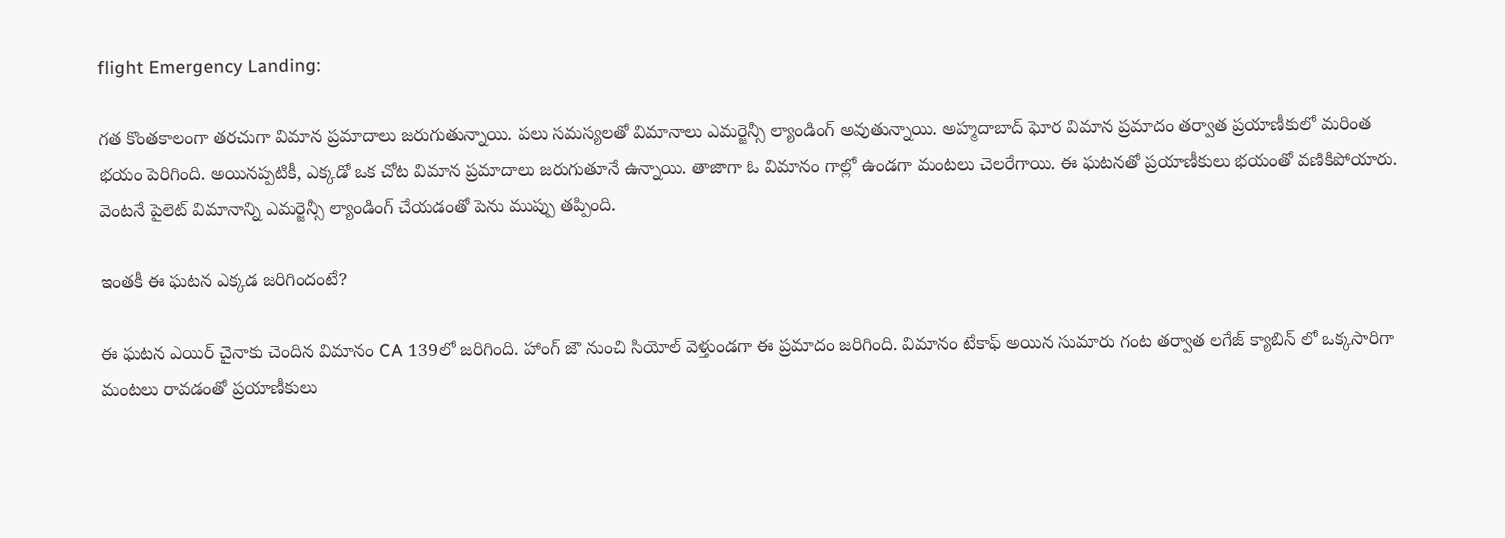flight Emergency Landing:

గత కొంతకాలంగా తరచుగా విమాన ప్రమాదాలు జరుగుతున్నాయి. పలు సమస్యలతో విమానాలు ఎమర్జెన్సీ ల్యాండింగ్ అవుతున్నాయి. అహ్మదాబాద్ ఘోర విమాన ప్రమాదం తర్వాత ప్రయాణీకులో మరింత భయం పెరిగింది. అయినప్పటికీ, ఎక్కడో ఒక చోట విమాన ప్రమాదాలు జరుగుతూనే ఉన్నాయి. తాజాగా ఓ విమానం గాల్లో ఉండగా మంటలు చెలరేగాయి. ఈ ఘటనతో ప్రయాణీకులు భయంతో వణికిపోయారు. వెంటనే పైలెట్ విమానాన్ని ఎమర్జెన్సీ ల్యాండింగ్ చేయడంతో పెను ముప్పు తప్పింది.

ఇంతకీ ఈ ఘటన ఎక్కడ జరిగిందంటే?

ఈ ఘటన ఎయిర్ చైనాకు చెందిన విమానం CA 139లో జరిగింది. హాంగ్ జౌ నుంచి సియోల్ వెళ్తుండగా ఈ ప్రమాదం జరిగింది. విమానం టేకాఫ్ అయిన సుమారు గంట తర్వాత లగేజ్ క్యాబిన్ లో ఒక్కసారిగా మంటలు రావడంతో ప్రయాణీకులు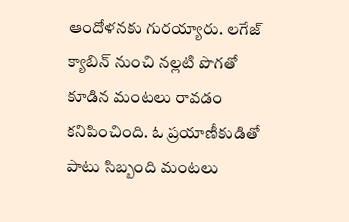ఆందోళనకు గురయ్యారు. లగేజ్ క్యాబిన్ నుంచి నల్లటి పొగతో కూడిన మంటలు రావడం కనిపించింది. ఓ ప్రయాణీకుడితో పాటు సిబ్బంది మంటలు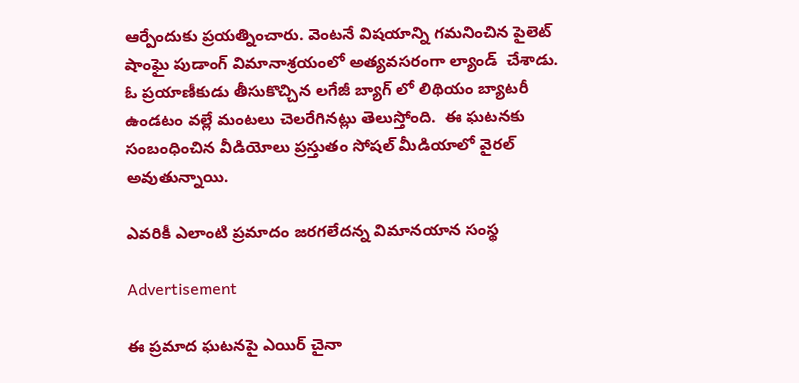ఆర్పేందుకు ప్రయత్నించారు. వెంటనే విషయాన్ని గమనించిన పైలెట్ షాంఘై పుడాంగ్ విమానాశ్రయంలో అత్యవసరంగా ల్యాండ్  చేశాడు. ఓ ప్రయాణీకుడు తీసుకొచ్చిన లగేజీ బ్యాగ్ లో లిథియం బ్యాటరీ ఉండటం వల్లే మంటలు చెలరేగినట్లు తెలుస్తోంది.  ఈ ఘటనకు సంబంధించిన వీడియోలు ప్రస్తుతం సోషల్ మీడియాలో వైరల్ అవుతున్నాయి.

ఎవరికీ ఎలాంటి ప్రమాదం జరగలేదన్న విమానయాన సంస్థ

Advertisement

ఈ ప్రమాద ఘటనపై ఎయిర్ చైనా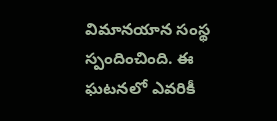విమానయాన సంస్థ స్పందించింది. ఈ ఘటనలో ఎవరికీ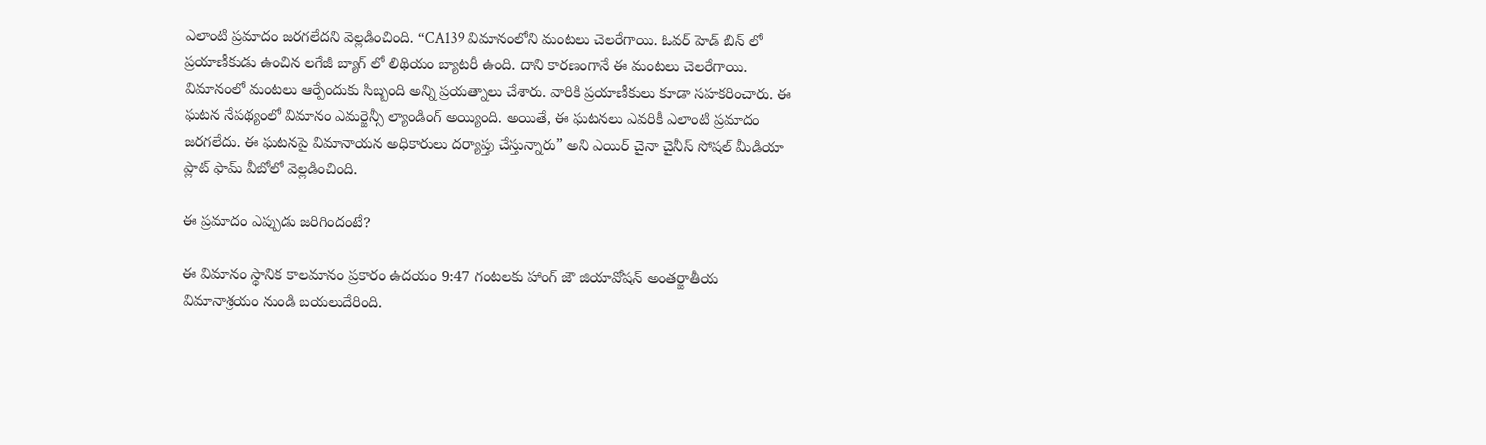ఎలాంటి ప్రమాదం జరగలేదని వెల్లడించింది. “CA139 విమానంలోని మంటలు చెలరేగాయి. ఓవర్ హెడ్ బిన్‌ లో ప్రయాణీకుడు ఉంచిన లగేజీ బ్యాగ్ లో లిథియం బ్యాటరీ ఉంది. దాని కారణంగానే ఈ మంటలు చెలరేగాయి. విమానంలో మంటలు ఆర్పేందుకు సిబ్బంది అన్ని ప్రయత్నాలు చేశారు. వారికి ప్రయాణీకులు కూడా సహకరించారు. ఈ ఘటన నేపథ్యంలో విమానం ఎమర్జెన్సీ ల్యాండింగ్ అయ్యింది. అయితే, ఈ ఘటనలు ఎవరికీ ఎలాంటి ప్రమాదం జరగలేదు. ఈ ఘటనపై విమానాయన అధికారులు దర్యాప్తు చేస్తున్నారు” అని ఎయిర్ చైనా చైనీస్ సోషల్ మీడియా ప్లాట్‌ ఫామ్ వీబోలో వెల్లడించింది.

ఈ ప్రమాదం ఎప్పుడు జరిగిందంటే?

ఈ విమానం స్థానిక కాలమానం ప్రకారం ఉదయం 9:47 గంటలకు హాంగ్‌ జౌ జియావోషన్ అంతర్జాతీయ విమానాశ్రయం నుండి బయలుదేరింది.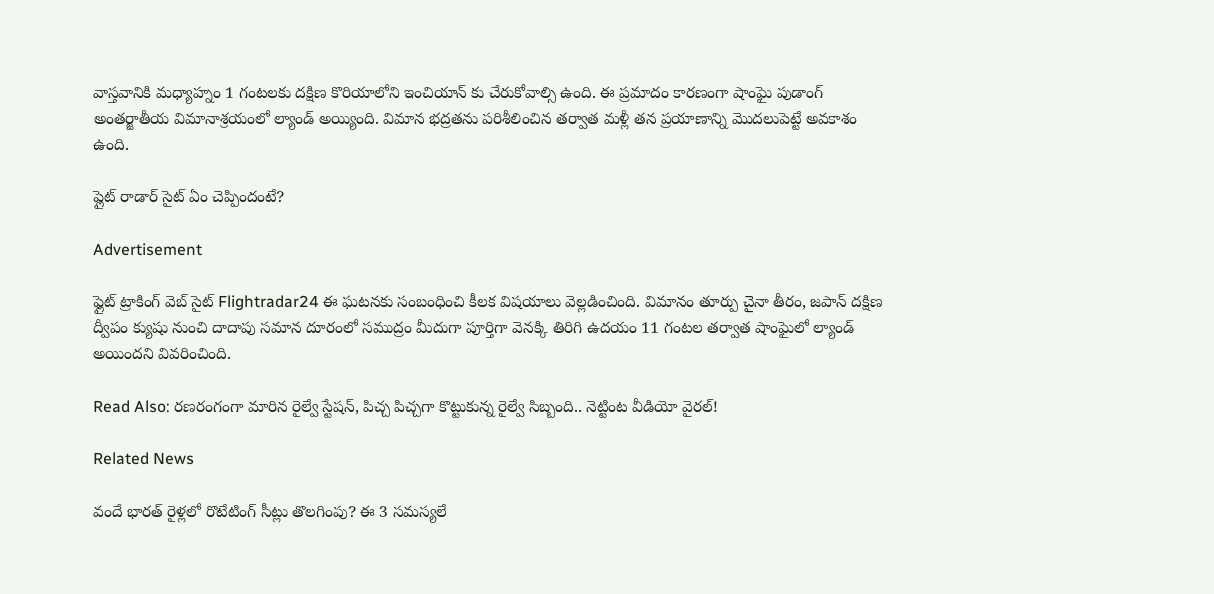వాస్తవానికి మధ్యాహ్నం 1 గంటలకు దక్షిణ కొరియాలోని ఇంచియాన్‌ కు చేరుకోవాల్సి ఉంది. ఈ ప్రమాదం కారణంగా షాంఘై పుడాంగ్ అంతర్జాతీయ విమానాశ్రయంలో ల్యాండ్ అయ్యింది. విమాన భద్రతను పరిశీలించిన తర్వాత మళ్లీ తన ప్రయాణాన్ని మొదలుపెట్టే అవకాశం ఉంది.

ప్లైట్ రాడార్ సైట్ ఏం చెప్పిందంటే?

Advertisement

ఫ్లైట్ ట్రాకింగ్ వెబ్‌ సైట్ Flightradar24 ఈ ఘటనకు సంబంధించి కీలక విషయాలు వెల్లడించింది. విమానం తూర్పు చైనా తీరం, జపాన్ దక్షిణ ద్వీపం క్యుషు నుంచి దాదాపు సమాన దూరంలో సముద్రం మీదుగా పూర్తిగా వెనక్కి తిరిగి ఉదయం 11 గంటల తర్వాత షాంఘైలో ల్యాండ్ అయిందని వివరించింది.

Read Also: రణరంగంగా మారిన రైల్వే స్టేషన్, పిచ్చ పిచ్చగా కొట్టుకున్న రైల్వే సిబ్బంది.. నెట్టింట వీడియో వైరల్!

Related News

వందే భారత్ రైళ్లలో రొటేటింగ్ సీట్లు తొలగింపు? ఈ 3 సమస్యలే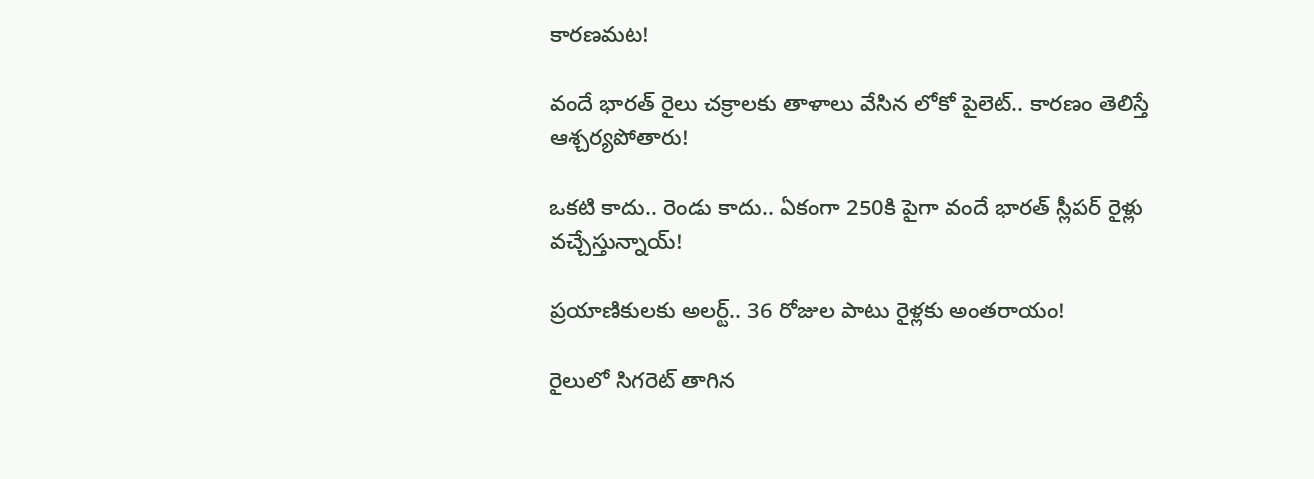కారణమట!

వందే భారత్ రైలు చక్రాలకు తాళాలు వేసిన లోకో పైలెట్.. కారణం తెలిస్తే ఆశ్చర్యపోతారు!

ఒకటి కాదు.. రెండు కాదు.. ఏకంగా 250కి పైగా వందే భారత్ స్లీపర్ రైళ్లు వచ్చేస్తున్నాయ్!

ప్రయాణికులకు అలర్ట్.. 36 రోజుల పాటు రైళ్లకు అంతరాయం!

రైలులో సిగరెట్ తాగిన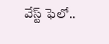వేస్ట్ ఫెలో..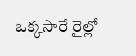ఒక్కసారే రైల్లో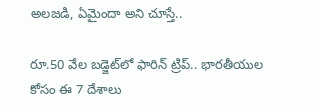అలజడి, ఏమైందా అని చూస్తే..

రూ.50 వేల బడ్జెట్‌లో ఫారిన్ ట్రిప్.. భారతీయుల కోసం ఈ 7 దేశాలు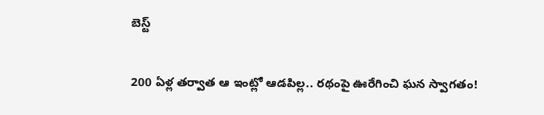బెస్ట్

200 ఏళ్ల తర్వాత ఆ ఇంట్లో ఆడపిల్ల.. రథంపై ఊరేగించి ఘన స్వాగతం!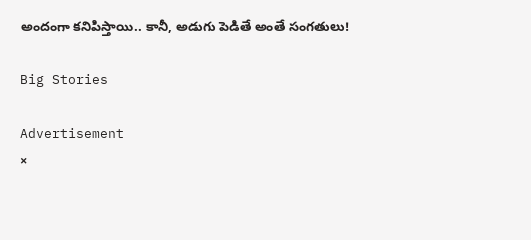అందంగా కనిపిస్తాయి.. కానీ, అడుగు పెడితే అంతే సంగతులు!

Big Stories

Advertisement
×